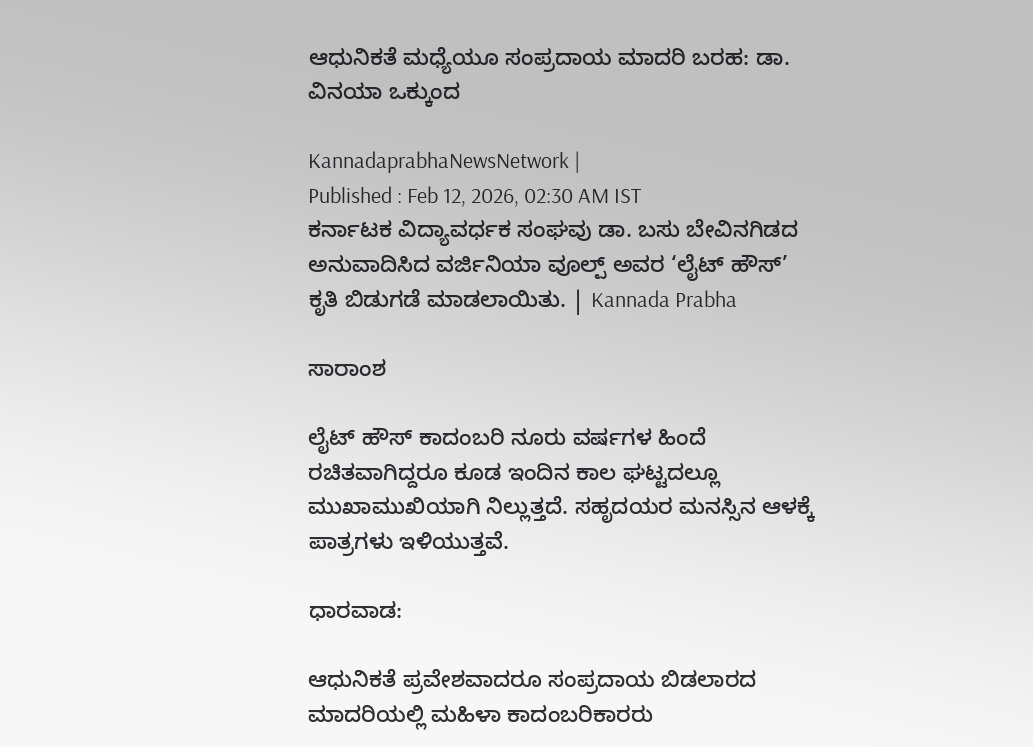ಆಧುನಿಕತೆ ಮಧ್ಯೆಯೂ ಸಂಪ್ರದಾಯ ಮಾದರಿ ಬರಹ: ಡಾ. ವಿನಯಾ ಒಕ್ಕುಂದ

KannadaprabhaNewsNetwork |
Published : Feb 12, 2026, 02:30 AM IST
ಕರ್ನಾಟಕ ವಿದ್ಯಾವರ್ಧಕ ಸಂಘವು ಡಾ. ಬಸು ಬೇವಿನಗಿಡದ ಅನುವಾದಿಸಿದ ವರ್ಜಿನಿಯಾ ವೂಲ್ಪ್ ಅವರ ‘ಲೈಟ್ ಹೌಸ್’ ಕೃತಿ ಬಿಡುಗಡೆ ಮಾಡಲಾಯಿತು. | Kannada Prabha

ಸಾರಾಂಶ

ಲೈಟ್ ಹೌಸ್ ಕಾದಂಬರಿ ನೂರು ವರ್ಷಗಳ ಹಿಂದೆ ರಚಿತವಾಗಿದ್ದರೂ ಕೂಡ ಇಂದಿನ ಕಾಲ ಘಟ್ಟದಲ್ಲೂ ಮುಖಾಮುಖಿಯಾಗಿ ನಿಲ್ಲುತ್ತದೆ. ಸಹೃದಯರ ಮನಸ್ಸಿನ ಆಳಕ್ಕೆ ಪಾತ್ರಗಳು ಇಳಿಯುತ್ತವೆ.

ಧಾರವಾಡ:

ಆಧುನಿಕತೆ ಪ್ರವೇಶವಾದರೂ ಸಂಪ್ರದಾಯ ಬಿಡಲಾರದ ಮಾದರಿಯಲ್ಲಿ ಮಹಿಳಾ ಕಾದಂಬರಿಕಾರರು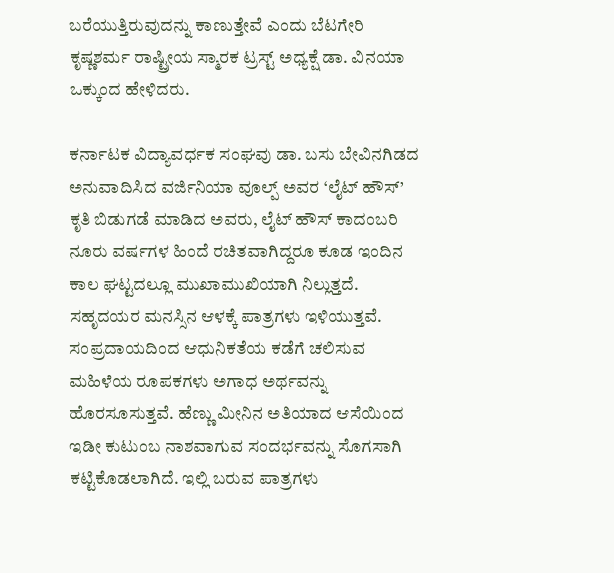ಬರೆಯುತ್ತಿರುವುದನ್ನು ಕಾಣುತ್ತೇವೆ ಎಂದು ಬೆಟಗೇರಿ ಕೃಷ್ಣಶರ್ಮ ರಾಷ್ಟ್ರೀಯ ಸ್ಮಾರಕ ಟ್ರಸ್ಟ್‌ ಅಧ್ಯಕ್ಷೆ ಡಾ. ವಿನಯಾ ಒಕ್ಕುಂದ ಹೇಳಿದರು.

ಕರ್ನಾಟಕ ವಿದ್ಯಾವರ್ಧಕ ಸಂಘವು ಡಾ. ಬಸು ಬೇವಿನಗಿಡದ ಅನುವಾದಿಸಿದ ವರ್ಜಿನಿಯಾ ವೂಲ್ಪ್ ಅವರ ‘ಲೈಟ್ ಹೌಸ್’ ಕೃತಿ ಬಿಡುಗಡೆ ಮಾಡಿದ ಅವರು, ಲೈಟ್ ಹೌಸ್ ಕಾದಂಬರಿ ನೂರು ವರ್ಷಗಳ ಹಿಂದೆ ರಚಿತವಾಗಿದ್ದರೂ ಕೂಡ ಇಂದಿನ ಕಾಲ ಘಟ್ಟದಲ್ಲೂ ಮುಖಾಮುಖಿಯಾಗಿ ನಿಲ್ಲುತ್ತದೆ. ಸಹೃದಯರ ಮನಸ್ಸಿನ ಆಳಕ್ಕೆ ಪಾತ್ರಗಳು ಇಳಿಯುತ್ತವೆ. ಸಂಪ್ರದಾಯದಿಂದ ಆಧುನಿಕತೆಯ ಕಡೆಗೆ ಚಲಿಸುವ ಮಹಿಳೆಯ ರೂಪಕಗಳು ಅಗಾಧ ಅರ್ಥವನ್ನು ಹೊರಸೂಸುತ್ತವೆ. ಹೆಣ್ಣು ಮೀನಿನ ಅತಿಯಾದ ಆಸೆಯಿಂದ ಇಡೀ ಕುಟುಂಬ ನಾಶವಾಗುವ ಸಂದರ್ಭವನ್ನು ಸೊಗಸಾಗಿ ಕಟ್ಟಿಕೊಡಲಾಗಿದೆ. ಇಲ್ಲಿ ಬರುವ ಪಾತ್ರಗಳು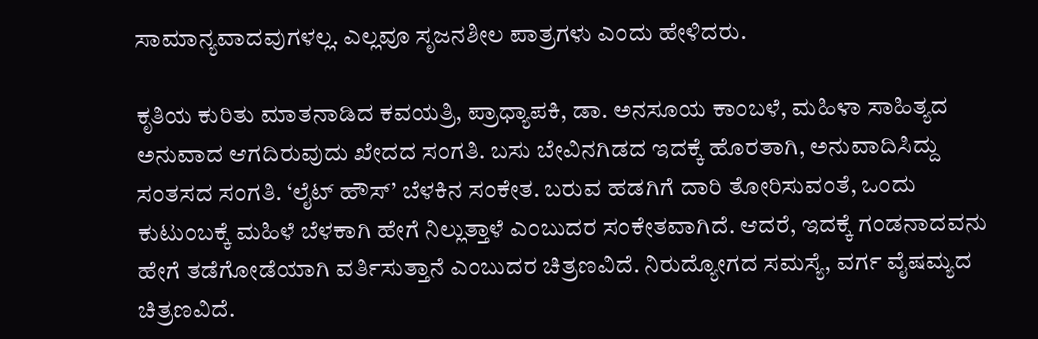ಸಾಮಾನ್ಯವಾದವುಗಳಲ್ಲ. ಎಲ್ಲವೂ ಸೃಜನಶೀಲ ಪಾತ್ರಗಳು ಎಂದು ಹೇಳಿದರು.

ಕೃತಿಯ ಕುರಿತು ಮಾತನಾಡಿದ ಕವಯತ್ರಿ, ಪ್ರಾಧ್ಯಾಪಕಿ, ಡಾ. ಅನಸೂಯ ಕಾಂಬಳೆ, ಮಹಿಳಾ ಸಾಹಿತ್ಯದ ಅನುವಾದ ಆಗದಿರುವುದು ಖೇದದ ಸಂಗತಿ. ಬಸು ಬೇವಿನಗಿಡದ ಇದಕ್ಕೆ ಹೊರತಾಗಿ, ಅನುವಾದಿಸಿದ್ದು ಸಂತಸದ ಸಂಗತಿ. ‘ಲೈಟ್ ಹೌಸ್’ ಬೆಳಕಿನ ಸಂಕೇತ. ಬರುವ ಹಡಗಿಗೆ ದಾರಿ ತೋರಿಸುವಂತೆ, ಒಂದು ಕುಟುಂಬಕ್ಕೆ ಮಹಿಳೆ ಬೆಳಕಾಗಿ ಹೇಗೆ ನಿಲ್ಲುತ್ತಾಳೆ ಎಂಬುದರ ಸಂಕೇತವಾಗಿದೆ. ಆದರೆ, ಇದಕ್ಕೆ ಗಂಡನಾದವನು ಹೇಗೆ ತಡೆಗೋಡೆಯಾಗಿ ವರ್ತಿಸುತ್ತಾನೆ ಎಂಬುದರ ಚಿತ್ರಣವಿದೆ. ನಿರುದ್ಯೋಗದ ಸಮಸ್ಯೆ, ವರ್ಗ ವೈಷಮ್ಯದ ಚಿತ್ರಣವಿದೆ.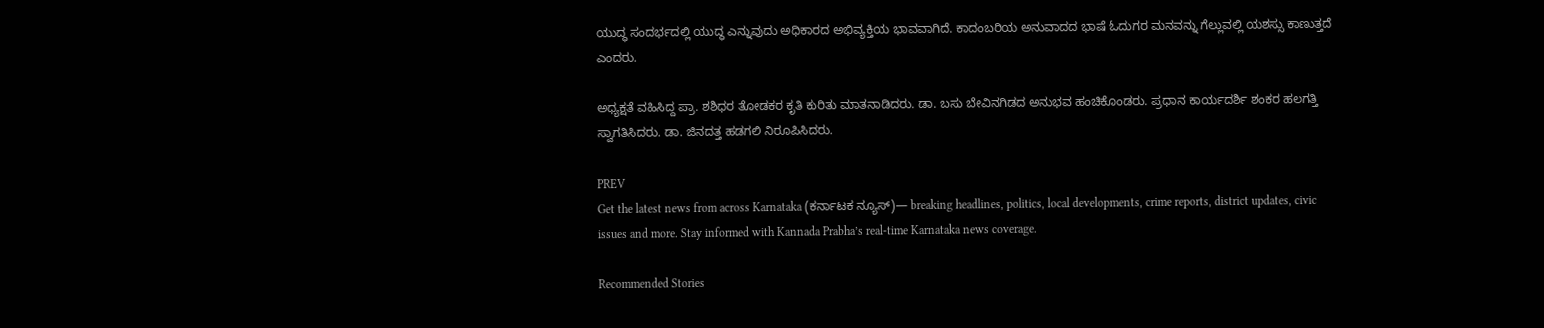ಯುದ್ಧ ಸಂದರ್ಭದಲ್ಲಿ ಯುದ್ಧ ಎನ್ನುವುದು ಅಧಿಕಾರದ ಅಭಿವ್ಯಕ್ತಿಯ ಭಾವವಾಗಿದೆ. ಕಾದಂಬರಿಯ ಅನುವಾದದ ಭಾಷೆ ಓದುಗರ ಮನವನ್ನು ಗೆಲ್ಲುವಲ್ಲಿ ಯಶಸ್ಸು ಕಾಣುತ್ತದೆ ಎಂದರು.

ಅಧ್ಯಕ್ಷತೆ ವಹಿಸಿದ್ದ ಪ್ರಾ. ಶಶಿಧರ ತೋಡಕರ ಕೃತಿ ಕುರಿತು ಮಾತನಾಡಿದರು. ಡಾ. ಬಸು ಬೇವಿನಗಿಡದ ಅನುಭವ ಹಂಚಿಕೊಂಡರು. ಪ್ರಧಾನ ಕಾರ್ಯದರ್ಶಿ ಶಂಕರ ಹಲಗತ್ತಿ ಸ್ವಾಗತಿಸಿದರು. ಡಾ. ಜಿನದತ್ತ ಹಡಗಲಿ ನಿರೂಪಿಸಿದರು.

PREV
Get the latest news from across Karnataka (ಕರ್ನಾಟಕ ನ್ಯೂಸ್)— breaking headlines, politics, local developments, crime reports, district updates, civic issues and more. Stay informed with Kannada Prabha’s real‑time Karnataka news coverage.

Recommended Stories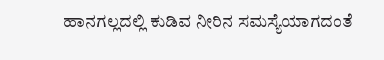ಹಾನಗಲ್ಲದಲ್ಲಿ ಕುಡಿವ ನೀರಿನ ಸಮಸ್ಯೆಯಾಗದಂತೆ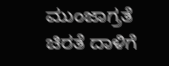ಮುಂಜಾಗ್ರತೆ
ಚಿರತೆ ದಾಳಿಗೆ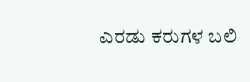ಎರಡು ಕರುಗಳ ಬಲಿ